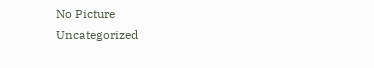No Picture
Uncategorized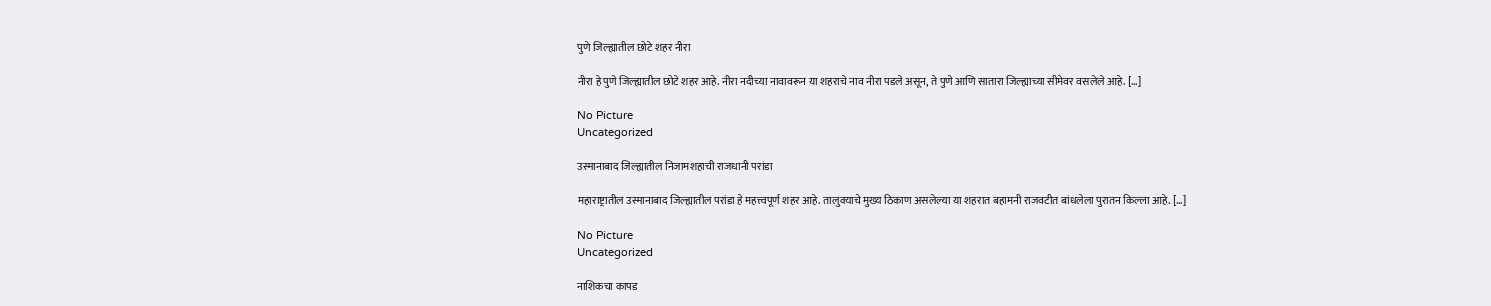पुणे जिल्ह्यातील छोटे शहर नीरा

नीरा हे पुणे जिल्ह्यातील छोटे शहर आहे. नीरा नदीच्या नावावरून या शहराचे नाव नीरा पडले असून, ते पुणे आणि सातारा जिल्ह्याच्या सीमेवर वसलेले आहे. […]

No Picture
Uncategorized

उस्मानाबाद जिल्ह्यातील निजामशहाची राजधानी परांडा

महाराष्ट्रातील उस्मानाबाद जिल्ह्यातील परांडा हे महत्त्वपूर्ण शहर आहे. तालुक्याचे मुख्य ठिकाण असलेल्या या शहरात बहामनी राजवटीत बांधलेला पुरातन किल्ला आहे. […]

No Picture
Uncategorized

नाशिकचा कापड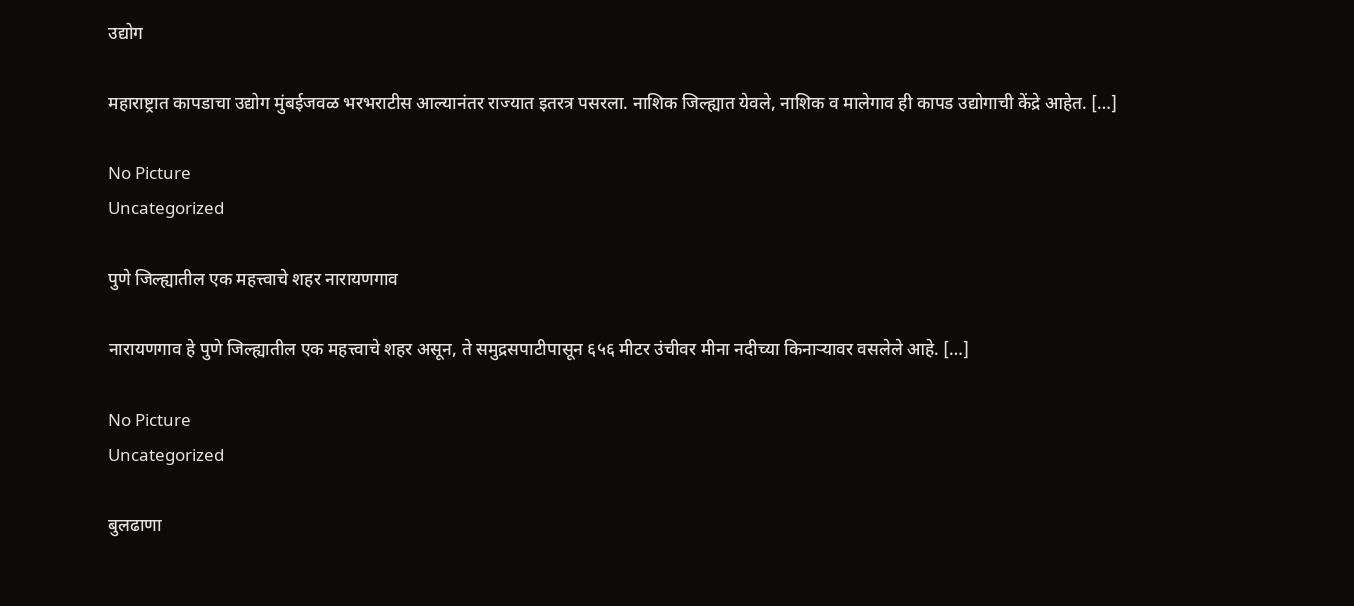उद्योग

महाराष्ट्रात कापडाचा उद्योग मुंबईजवळ भरभराटीस आल्यानंतर राज्यात इतरत्र पसरला. नाशिक जिल्ह्यात येवले, नाशिक व मालेगाव ही कापड उद्योगाची केंद्रे आहेत. […]

No Picture
Uncategorized

पुणे जिल्ह्यातील एक महत्त्वाचे शहर नारायणगाव

नारायणगाव हे पुणे जिल्ह्यातील एक महत्त्वाचे शहर असून, ते समुद्रसपाटीपासून ६५६ मीटर उंचीवर मीना नदीच्या किनाऱ्यावर वसलेले आहे. […]

No Picture
Uncategorized

बुलढाणा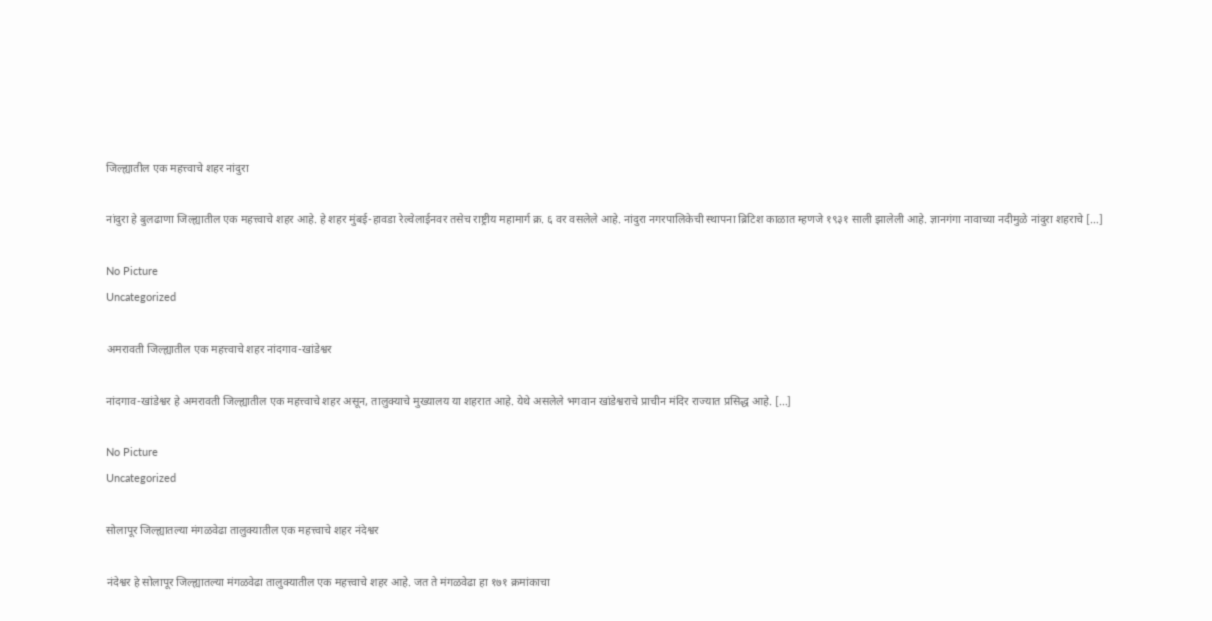जिल्ह्यातील एक महत्त्वाचे शहर नांदुरा

नांदुरा हे बुलढाणा जिल्ह्यातील एक महत्त्वाचे शहर आहे. हे शहर मुंबई-हावडा रेल्वेलाईनवर तसेच राष्ट्रीय महामार्ग क्र. ६ वर वसलेले आहे. नांदुरा नगरपालिकेची स्थापना ब्रिटिश काळात म्हणजे १९३१ साली झालेली आहे. ज्ञानगंगा नावाच्या नदीमुळे नांदुरा शहराचे […]

No Picture
Uncategorized

अमरावती जिल्ह्यातील एक महत्त्वाचे शहर नांदगाव-खांडेश्वर

नांदगाव-खांडेश्वर हे अमरावती जिल्ह्यातील एक महत्त्वाचे शहर असून, तालुक्याचे मुख्यालय या शहरात आहे. येथे असलेले भगवान खांडेश्वराचे प्राचीन मंदिर राज्यात प्रसिद्ध आहे. […]

No Picture
Uncategorized

सोलापूर जिल्ह्यातल्या मंगळवेढा तालुक्यातील एक महत्त्वाचे शहर नंदेश्वर

नंदेश्वर हे सोलापूर जिल्ह्यातल्या मंगळवेढा तालुक्यातील एक महत्त्वाचे शहर आहे. जत ते मंगळवेढा हा १७१ क्रमांकाचा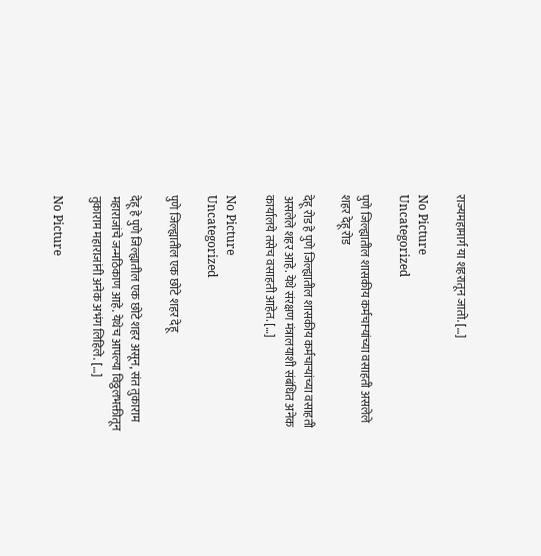राज्यमहामार्ग या शहरातून जातो. […]

No Picture
Uncategorized

पुणे जिल्ह्यातील शासकीय कर्मचाऱ्यांच्या वसाहती असलेले शहर देहू रोड

देहू रोड हे पुणे जिल्ह्यातील शासकीय कर्मचाऱ्यांच्या वसाहती असलेले शहर आहे. येथे संरक्षण मंत्रालयाशी संबंधित अनेक कार्यालये तसेच वसाहती आहेत. […]

No Picture
Uncategorized

पुणे जिल्ह्यातील एक छोटे शहर देहू

देहू हे पुणे जिल्ह्यातील एक छोटे शहर असून, संत तुकाराम महाराजांचे जन्मठिकाण आहे. येथेच आपल्या विठ्ठलभक्तीतून तुकाराम महाराजांनी अनेक अभंग लिहिले. […]

No Picture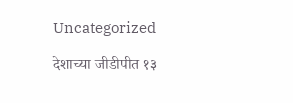Uncategorized

देशाच्या जीडीपीत १३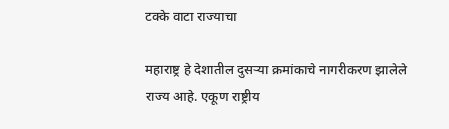टक्के वाटा राज्याचा

महाराष्ट्र हे देशातील दुसऱ्या क्रमांकाचे नागरीकरण झालेले राज्य आहे. एकूण राष्ट्रीय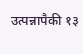उत्पन्नापैकी १३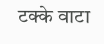टक्के वाटा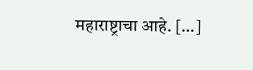महाराष्ट्राचा आहे. […]